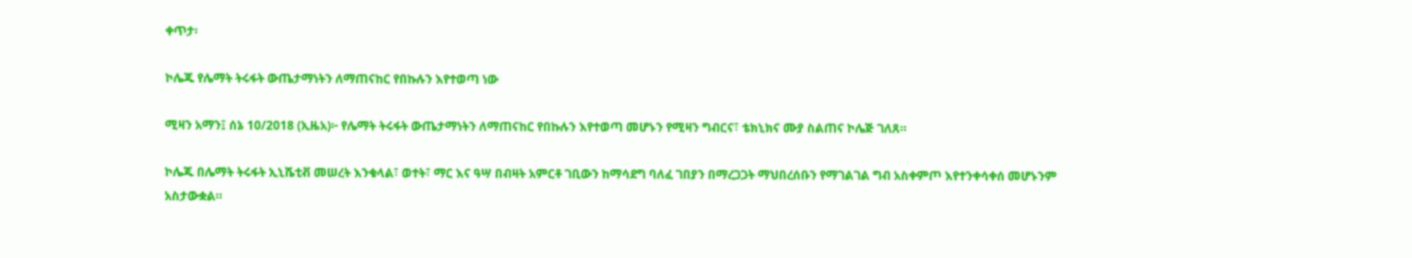ቀጥታ፡

ኮሌጁ የሌማት ትሩፋት ውጤታማነትን ለማጠናከር የበኩሉን እየተወጣ ነው

ሚዛን አማን፤ ሰኔ 10/2018 (ኢዜአ)፦ የሌማት ትሩፋት ውጤታማነትን ለማጠናከር የበኩሉን እየተወጣ መሆኑን የሚዛን ግብርና፣ ቴክኒክና ሙያ ስልጠና ኮሌጅ ገለጸ።

ኮሌጁ በሌማት ትሩፋት ኢኒሼቲቭ መሠረት እንቁላል፣ ወተት፣ ማር እና ዓሣ በብዛት አምርቶ ገቢውን ከማሳደግ ባለፈ ገበያን በማረጋጋት ማህበረሰቡን የማገልገል ግብ አስቀምጦ እየተንቀሳቀሰ መሆኑንም አስታውቋል።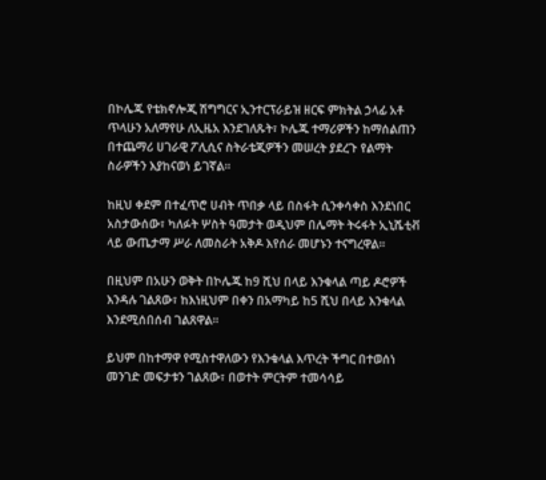በኮሌጁ የቴክኖሎጂ ሽግግርና ኢንተርፕራይዝ ዘርፍ ምክትል ኃላፊ አቶ ጥላሁን አለማየሁ ለኢዜአ እንደገለጹት፣ ኮሌጁ ተማሪዎችን ከማሰልጠን በተጨማሪ ሀገራዊ ፖሊሲና ስትራቴጂዎችን መሠረት ያደረጉ የልማት ስራዎችን እያከናወነ ይገኛል።

ከዚህ ቀደም በተፈጥሮ ሀብት ጥበቃ ላይ በስፋት ሲንቀሳቀስ እንደነበር አስታውሰው፣ ካለፉት ሦስት ዓመታት ወዲህም በሌማት ትሩፋት ኢኒሼቲቭ ላይ ውጤታማ ሥራ ለመስራት አቅዶ እየሰራ መሆኑን ተናግረዋል።

በዚህም በአሁን ወቅት በኮሌጁ ከ9 ሺህ በላይ እንቁላል ጣይ ዶሮዎች እንዳሉ ገልጸው፣ ከእነዚህም በቀን በአማካይ ከ5 ሺህ በላይ እንቁላል እንደሚሰበሰብ ገልጸዋል።

ይህም በከተማዋ የሚስተዋለውን የእንቁላል እጥረት ችግር በተወሰነ መንገድ መፍታቱን ገልጸው፣ በወተት ምርትም ተመሳሳይ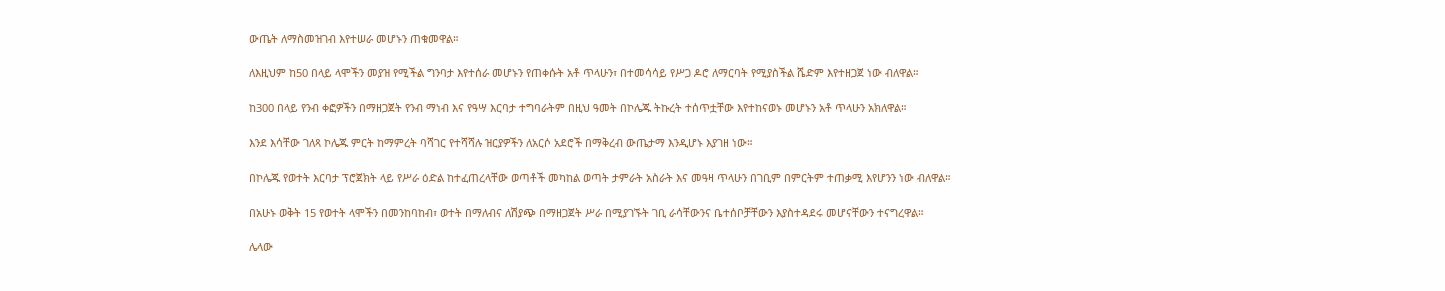ውጤት ለማስመዝገብ እየተሠራ መሆኑን ጠቁመዋል።

ለእዚህም ከ50 በላይ ላሞችን መያዝ የሚችል ግንባታ እየተሰራ መሆኑን የጠቀሱት አቶ ጥላሁን፣ በተመሳሳይ የሥጋ ዶሮ ለማርባት የሚያስችል ሼድም እየተዘጋጀ ነው ብለዋል።

ከ300 በላይ የንብ ቀፎዎችን በማዘጋጀት የንብ ማነብ እና የዓሣ እርባታ ተግባራትም በዚህ ዓመት በኮሌጁ ትኩረት ተሰጥቷቸው እየተከናወኑ መሆኑን አቶ ጥላሁን አክለዋል።

እንደ እሳቸው ገለጻ ኮሌጁ ምርት ከማምረት ባሻገር የተሻሻሉ ዝርያዎችን ለአርሶ አደሮች በማቅረብ ውጤታማ እንዲሆኑ እያገዘ ነው።

በኮሌጁ የወተት እርባታ ፕሮጀክት ላይ የሥራ ዕድል ከተፈጠረላቸው ወጣቶች መካከል ወጣት ታምራት አስራት እና መዓዛ ጥላሁን በገቢም በምርትም ተጠቃሚ እየሆንን ነው ብለዋል።

በአሁኑ ወቅት 15 የወተት ላሞችን በመንከባከብ፣ ወተት በማለብና ለሽያጭ በማዘጋጀት ሥራ በሚያገኙት ገቢ ራሳቸውንና ቤተሰቦቻቸውን እያስተዳደሩ መሆናቸውን ተናግረዋል።

ሌላው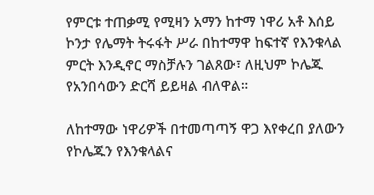የምርቱ ተጠቃሚ የሚዛን አማን ከተማ ነዋሪ አቶ እሰይ ኮንታ የሌማት ትሩፋት ሥራ በከተማዋ ከፍተኛ የእንቁላል ምርት እንዲኖር ማስቻሉን ገልጸው፣ ለዚህም ኮሌጁ የአንበሳውን ድርሻ ይይዛል ብለዋል።

ለከተማው ነዋሪዎች በተመጣጣኝ ዋጋ እየቀረበ ያለውን የኮሌጁን የእንቁላልና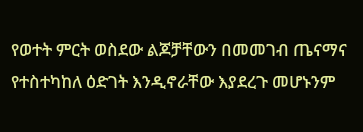የወተት ምርት ወስደው ልጆቻቸውን በመመገብ ጤናማና የተስተካከለ ዕድገት እንዲኖራቸው እያደረጉ መሆኑንም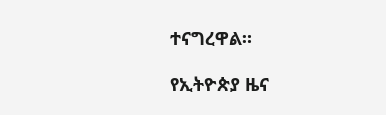ተናግረዋል።

የኢትዮጵያ ዜና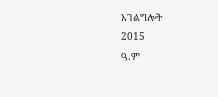አገልግሎት
2015
ዓ.ም